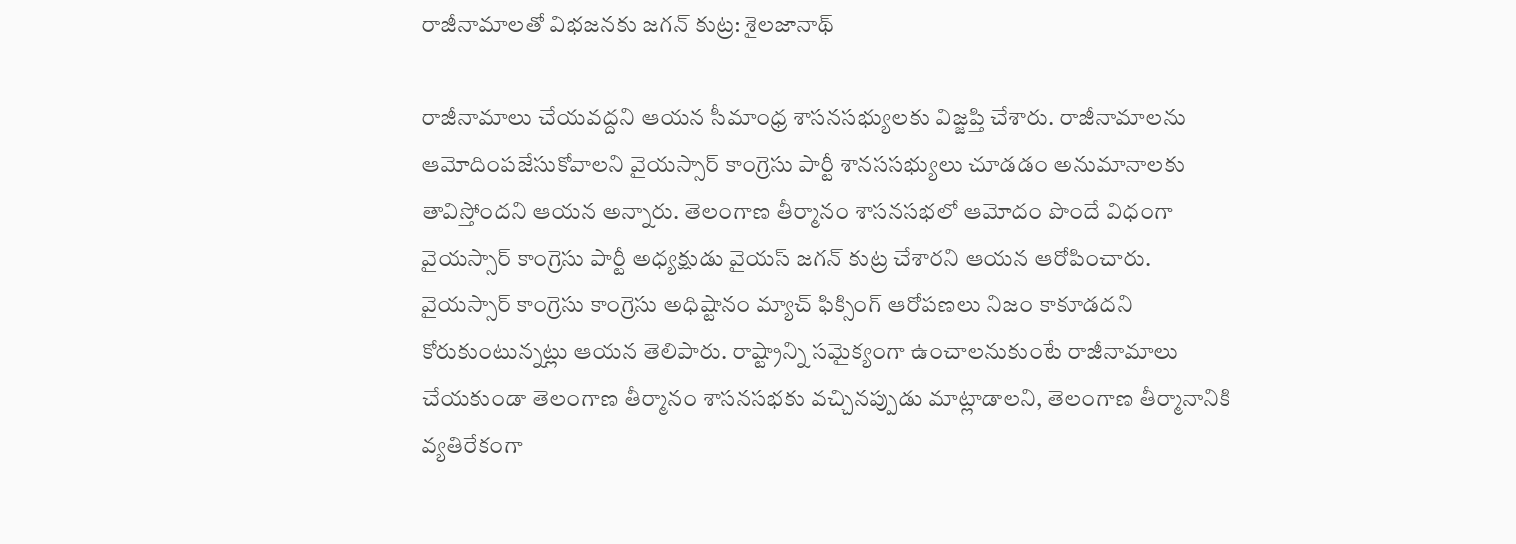రాజీనామాలతో విభజనకు జగన్ కుట్ర: శైలజానాథ్

రాజీనామాలు చేయవద్దని ఆయన సీమాంధ్ర శాసనసభ్యులకు విజ్జప్తి చేశారు. రాజీనామాలను ఆమోదింపజేసుకోవాలని వైయస్సార్ కాంగ్రెసు పార్టీ శానససభ్యులు చూడడం అనుమానాలకు తావిస్తోందని ఆయన అన్నారు. తెలంగాణ తీర్మానం శాసనసభలో ఆమోదం పొందే విధంగా వైయస్సార్ కాంగ్రెసు పార్టీ అధ్యక్షుడు వైయస్ జగన్ కుట్ర చేశారని ఆయన ఆరోపించారు.
వైయస్సార్ కాంగ్రెసు కాంగ్రెసు అధిష్టానం మ్యాచ్ ఫిక్సింగ్ ఆరోపణలు నిజం కాకూడదని కోరుకుంటున్నట్లు ఆయన తెలిపారు. రాష్ట్రాన్ని సమైక్యంగా ఉంచాలనుకుంటే రాజీనామాలు చేయకుండా తెలంగాణ తీర్మానం శాసనసభకు వచ్చినప్పుడు మాట్లాడాలని, తెలంగాణ తీర్మానానికి వ్యతిరేకంగా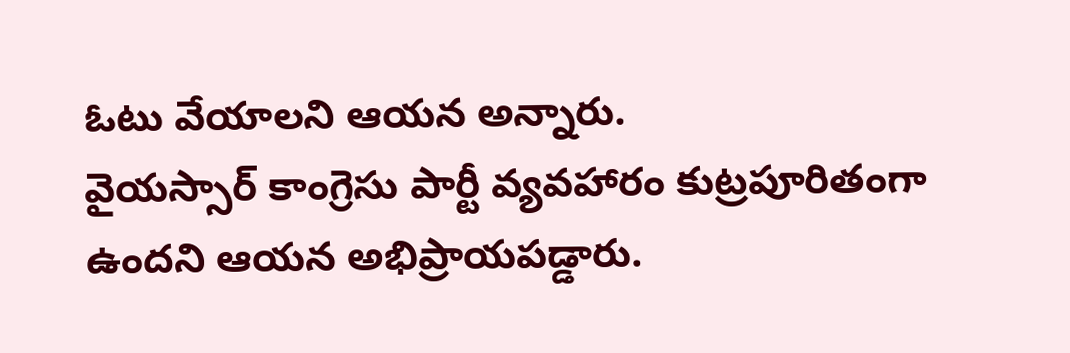ఓటు వేయాలని ఆయన అన్నారు.
వైయస్సార్ కాంగ్రెసు పార్టీ వ్యవహారం కుట్రపూరితంగా ఉందని ఆయన అభిప్రాయపడ్డారు.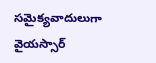సమైక్యవాదులుగా వైయస్సార్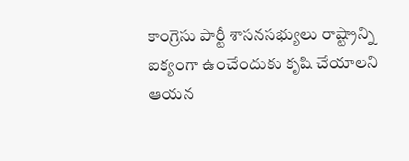కాంగ్రెసు పార్టీ శాసనసభ్యులు రాష్ట్రాన్ని ఐక్యంగా ఉంచేందుకు కృషి చేయాలని ఆయన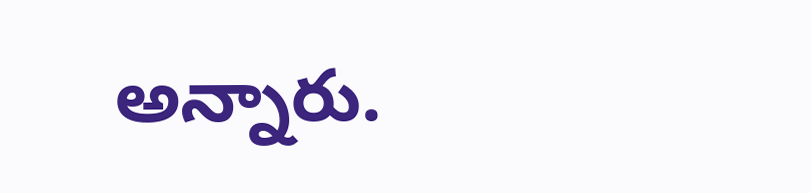అన్నారు.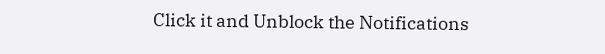Click it and Unblock the Notifications